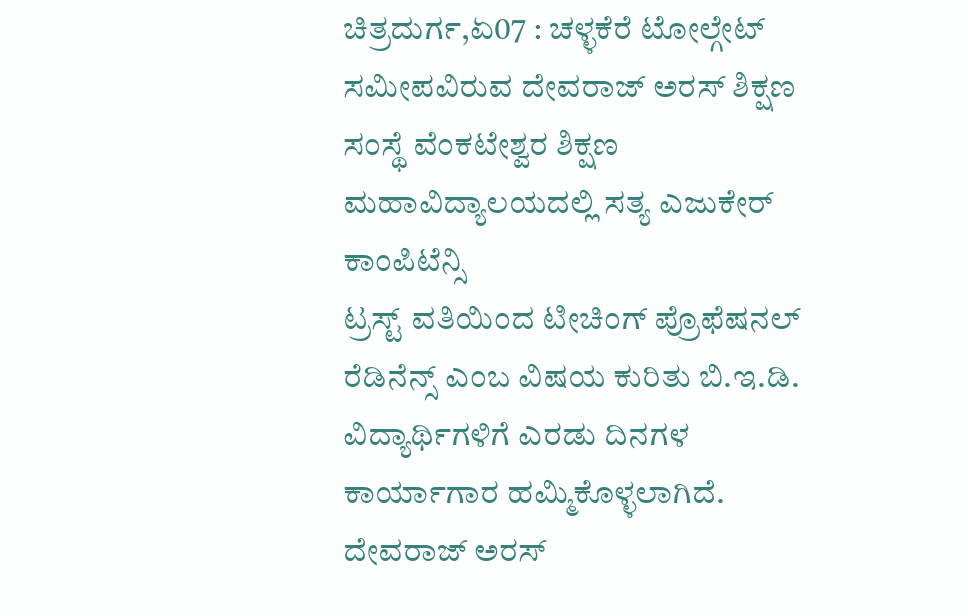ಚಿತ್ರದುರ್ಗ,ಏ07 : ಚಳ್ಳಕೆರೆ ಟೋಲ್ಗೇಟ್ ಸಮೀಪವಿರುವ ದೇವರಾಜ್ ಅರಸ್ ಶಿಕ್ಷಣ ಸಂಸ್ಥೆ ವೆಂಕಟೇಶ್ವರ ಶಿಕ್ಷಣ ಮಹಾವಿದ್ಯಾಲಯದಲ್ಲಿ ಸತ್ಯ ಎಜುಕೇರ್ ಕಾಂಪಿಟೆನ್ಸಿ
ಟ್ರಸ್ಟ್ ವತಿಯಿಂದ ಟೀಚಿಂಗ್ ಪ್ರೊಫೆಷನಲ್ ರೆಡಿನೆನ್ಸ್ ಎಂಬ ವಿಷಯ ಕುರಿತು ಬಿ.ಇ.ಡಿ. ವಿದ್ಯಾರ್ಥಿಗಳಿಗೆ ಎರಡು ದಿನಗಳ ಕಾರ್ಯಾಗಾರ ಹಮ್ಮಿಕೊಳ್ಳಲಾಗಿದೆ.
ದೇವರಾಜ್ ಅರಸ್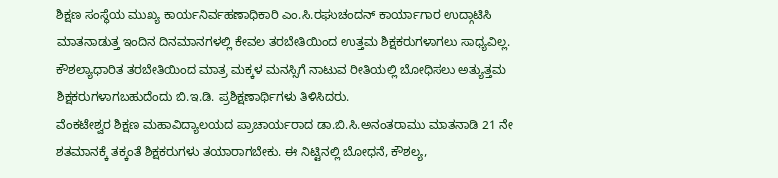ಶಿಕ್ಷಣ ಸಂಸ್ಥೆಯ ಮುಖ್ಯ ಕಾರ್ಯನಿರ್ವಹಣಾಧಿಕಾರಿ ಎಂ.ಸಿ.ರಘುಚಂದನ್ ಕಾರ್ಯಾಗಾರ ಉದ್ಗಾಟಿಸಿ ಮಾತನಾಡುತ್ತ ಇಂದಿನ ದಿನಮಾನಗಳಲ್ಲಿ ಕೇವಲ ತರಬೇತಿಯಿಂದ ಉತ್ತಮ ಶಿಕ್ಷಕರುಗಳಾಗಲು ಸಾಧ್ಯವಿಲ್ಲ. ಕೌಶಲ್ಯಾಧಾರಿತ ತರಬೇತಿಯಿಂದ ಮಾತ್ರ ಮಕ್ಕಳ ಮನಸ್ಸಿಗೆ ನಾಟುವ ರೀತಿಯಲ್ಲಿ ಬೋಧಿಸಲು ಅತ್ಯುತ್ತಮ ಶಿಕ್ಷಕರುಗಳಾಗಬಹುದೆಂದು ಬಿ.ಇ.ಡಿ. ಪ್ರಶಿಕ್ಷಣಾರ್ಥಿಗಳು ತಿಳಿಸಿದರು.
ವೆಂಕಟೇಶ್ವರ ಶಿಕ್ಷಣ ಮಹಾವಿದ್ಯಾಲಯದ ಪ್ರಾಚಾರ್ಯರಾದ ಡಾ.ಬಿ.ಸಿ.ಅನಂತರಾಮು ಮಾತನಾಡಿ 21 ನೇ ಶತಮಾನಕ್ಕೆ ತಕ್ಕಂತೆ ಶಿಕ್ಷಕರುಗಳು ತಯಾರಾಗಬೇಕು. ಈ ನಿಟ್ಟಿನಲ್ಲಿ ಬೋಧನೆ, ಕೌಶಲ್ಯ,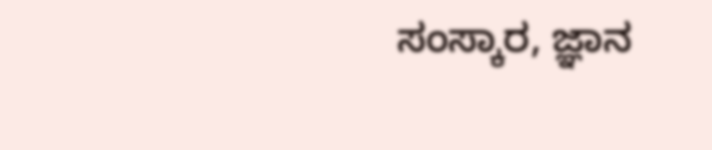ಸಂಸ್ಕಾರ, ಜ್ಞಾನ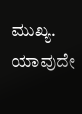ಮುಖ್ಯ. ಯಾವುದೇ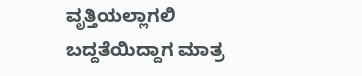ವೃತ್ತಿಯಲ್ಲಾಗಲಿ ಬದ್ದತೆಯಿದ್ದಾಗ ಮಾತ್ರ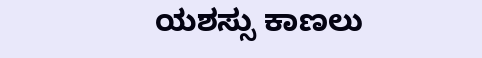ಯಶಸ್ಸು ಕಾಣಲು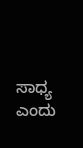ಸಾಧ್ಯ ಎಂದು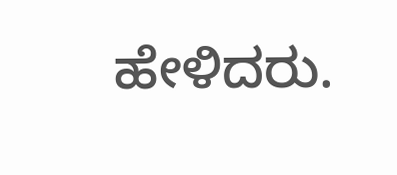ಹೇಳಿದರು.